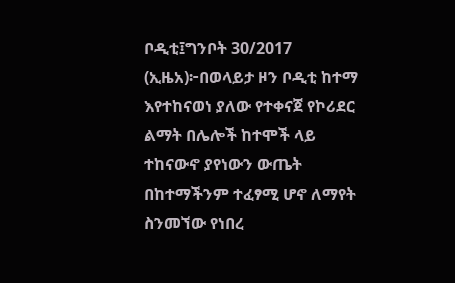ቦዲቲ፤ግንቦት 30/2017 (ኢዜአ)፦በወላይታ ዞን ቦዲቲ ከተማ እየተከናወነ ያለው የተቀናጀ የኮሪደር ልማት በሌሎች ከተሞች ላይ ተከናውኖ ያየነውን ውጤት በከተማችንም ተፈፃሚ ሆኖ ለማየት ስንመኘው የነበረ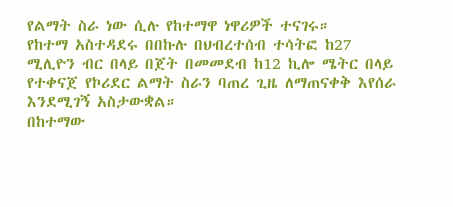የልማት ስራ ነው ሲሉ የከተማዋ ነዋሪዎች ተናገሩ።
የከተማ አስተዳደሩ በበኩሉ በህብረተሰብ ተሳትፎ ከ27 ሚሊዮን ብር በላይ በጀት በመመደብ ከ12 ኪሎ ሜትር በላይ የተቀናጀ የኮሪደር ልማት ስራን ባጠረ ጊዜ ለማጠናቀቅ እየሰራ እንደሚገኝ አስታውቋል።
በከተማው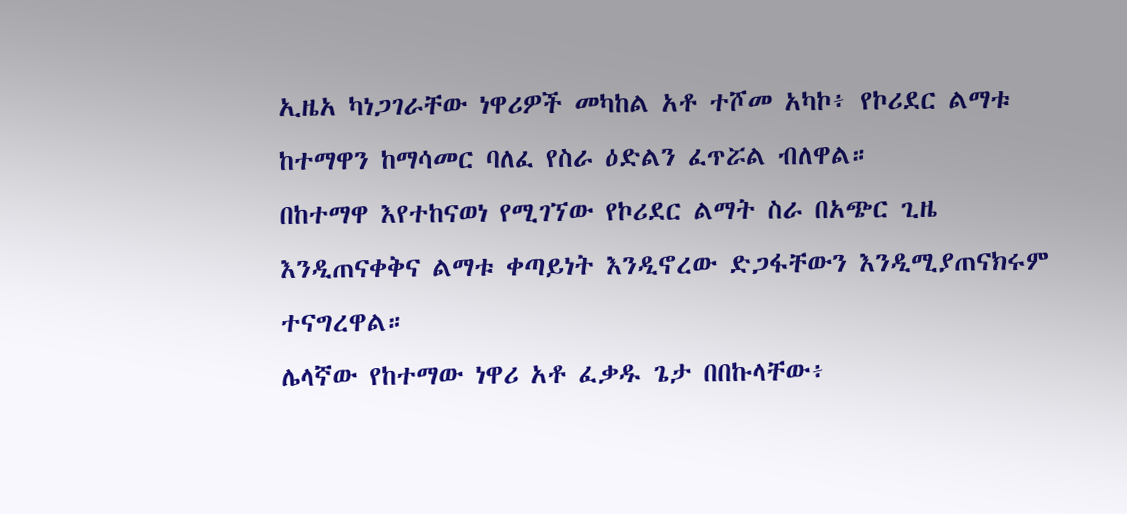ኢዜአ ካነጋገራቸው ነዋሪዎች መካከል አቶ ተሾመ አካኮ፥ የኮሪደር ልማቱ ከተማዋን ከማሳመር ባለፈ የስራ ዕድልን ፈጥሯል ብለዋል።
በከተማዋ እየተከናወነ የሚገኘው የኮሪደር ልማት ስራ በአጭር ጊዜ እንዲጠናቀቅና ልማቱ ቀጣይነት እንዲኖረው ድጋፋቸውን እንዲሚያጠናክሩም ተናግረዋል።
ሌላኛው የከተማው ነዋሪ አቶ ፈቃዱ ጌታ በበኩላቸው፥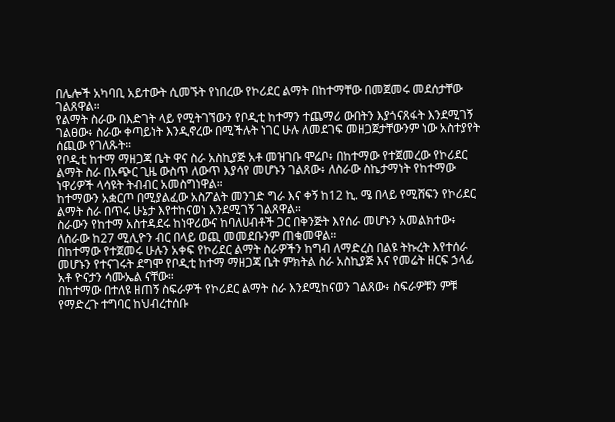በሌሎች አካባቢ አይተውት ሲመኙት የነበረው የኮሪደር ልማት በከተማቸው በመጀመሩ መደሰታቸው ገልጸዋል።
የልማት ስራው በእድገት ላይ የሚትገኘውን የቦዲቲ ከተማን ተጨማሪ ውበትን እያጎናጸፋት እንደሚገኝ ገልፀው፥ ስራው ቀጣይነት እንዲኖረው በሚችሉት ነገር ሁሉ ለመደገፍ መዘጋጀታቸውንም ነው አስተያየት ሰጪው የገለጹት።
የቦዲቲ ከተማ ማዘጋጃ ቤት ዋና ስራ አስኪያጅ አቶ መዝገቡ ሞሬቦ፥ በከተማው የተጀመረው የኮሪደር ልማት ስራ በአጭር ጊዜ ውስጥ ለውጥ እያሳየ መሆኑን ገልጸው፥ ለስራው ስኬታማነት የከተማው ነዋሪዎች ላሳዩት ትብብር አመስግነዋል።
ከተማውን አቋርጦ በሚያልፈው አስፖልት መንገድ ግራ እና ቀኝ ከ12 ኪ. ሜ በላይ የሚሸፍን የኮሪደር ልማት ስራ በጥሩ ሁኔታ እየተከናወነ እንደሚገኝ ገልጸዋል።
ስራውን የከተማ አስተዳደሩ ከነዋሪውና ከባለሀብቶች ጋር በቅንጅት እየሰራ መሆኑን አመልክተው፥ ለስራው ከ27 ሚሊዮን ብር በላይ ወጪ መመደቡንም ጠቁመዋል።
በከተማው የተጀመሩ ሁሉን አቀፍ የኮሪደር ልማት ስራዎችን ከግብ ለማድረስ በልዩ ትኩረት እየተሰራ መሆኑን የተናገሩት ደግሞ የቦዲቲ ከተማ ማዘጋጃ ቤት ምክትል ስራ አስኪያጅ እና የመሬት ዘርፍ ኃላፊ አቶ ዮናታን ሳሙኤል ናቸው።
በከተማው በተለዩ ዘጠኝ ስፍራዎች የኮሪደር ልማት ስራ እንደሚከናወን ገልጸው፥ ስፍራዎቹን ምቹ የማድረጉ ተግባር ከህብረተሰቡ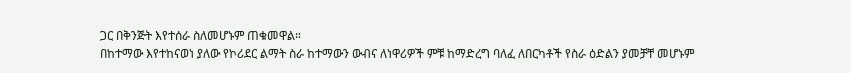ጋር በቅንጅት እየተሰራ ስለመሆኑም ጠቁመዋል።
በከተማው እየተከናወነ ያለው የኮሪደር ልማት ስራ ከተማውን ውብና ለነዋሪዎች ምቹ ከማድረግ ባለፈ ለበርካቶች የስራ ዕድልን ያመቻቸ መሆኑም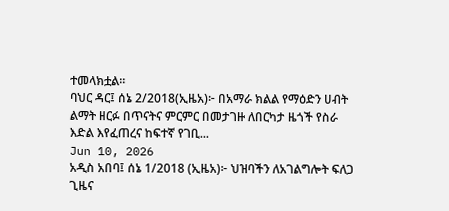ተመላክቷል።
ባህር ዳር፤ ሰኔ 2/2018(ኢዜአ)፦ በአማራ ክልል የማዕድን ሀብት ልማት ዘርፉ በጥናትና ምርምር በመታገዙ ለበርካታ ዜጎች የስራ እድል እየፈጠረና ከፍተኛ የገቢ...
Jun 10, 2026
አዲስ አበባ፤ ሰኔ 1/2018 (ኢዜአ)፦ ህዝባችን ለአገልግሎት ፍለጋ ጊዜና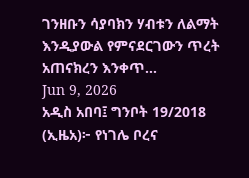ገንዘቡን ሳያባክን ሃብቱን ለልማት እንዲያውል የምናደርገውን ጥረት አጠናክረን እንቀጥ...
Jun 9, 2026
አዲስ አበባ፤ ግንቦት 19/2018 (ኢዜአ)፦ የነገሌ ቦረና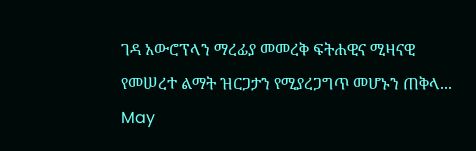ገዳ አውሮፕላን ማረፊያ መመረቅ ፍትሐዊና ሚዛናዊ የመሠረተ ልማት ዝርጋታን የሚያረጋግጥ መሆኑን ጠቅላ...
May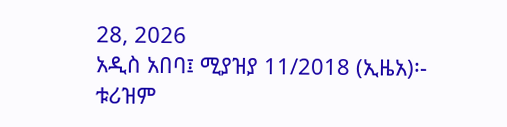28, 2026
አዲስ አበባ፤ ሚያዝያ 11/2018 (ኢዜአ)፡- ቱሪዝም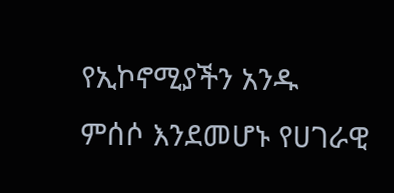የኢኮኖሚያችን አንዱ ምሰሶ እንደመሆኑ የሀገራዊ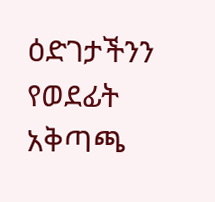ዕድገታችንን የወደፊት አቅጣጫ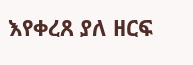እየቀረጸ ያለ ዘርፍ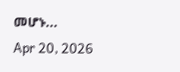መሆኑ...
Apr 20, 2026